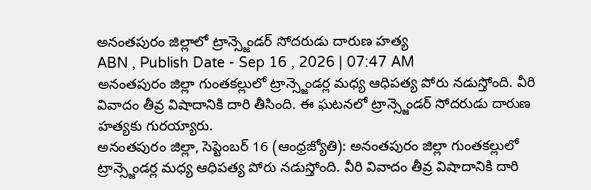అనంతపురం జిల్లాలో ట్రాన్స్జెండర్ సోదరుడు దారుణ హత్య
ABN , Publish Date - Sep 16 , 2026 | 07:47 AM
అనంతపురం జిల్లా గుంతకల్లులో ట్రాన్స్జెండర్ల మధ్య ఆధిపత్య పోరు నడుస్తోంది. వీరి వివాదం తీవ్ర విషాదానికి దారి తీసింది. ఈ ఘటనలో ట్రాన్స్జెండర్ సోదరుడు దారుణ హత్యకు గురయ్యారు.
అనంతపురం జిల్లా, సెప్టెంబర్ 16 (ఆంధ్రజ్యోతి): అనంతపురం జిల్లా గుంతకల్లులో ట్రాన్స్జెండర్ల మధ్య ఆధిపత్య పోరు నడుస్తోంది. వీరి వివాదం తీవ్ర విషాదానికి దారి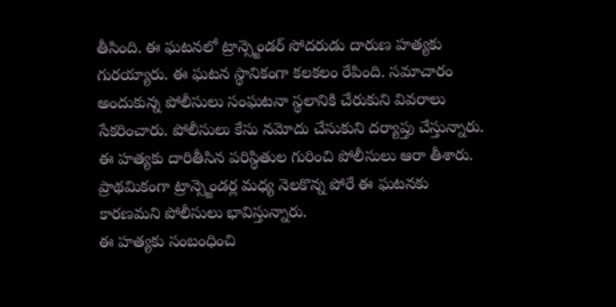తీసింది. ఈ ఘటనలో ట్రాన్స్జెండర్ సోదరుడు దారుణ హత్యకు గురయ్యారు. ఈ ఘటన స్థానికంగా కలకలం రేపింది. సమాచారం అందుకున్న పోలీసులు సంఘటనా స్థలానికి చేరుకుని వివరాలు సేకరించారు. పోలీసులు కేసు నమోదు చేసుకుని దర్యాప్తు చేస్తున్నారు. ఈ హత్యకు దారితీసిన పరిస్థితుల గురించి పోలీసులు ఆరా తీశారు. ప్రాథమికంగా ట్రాన్స్జెండర్ల మధ్య నెలకొన్న పోరే ఈ ఘటనకు కారణమని పోలీసులు భావిస్తున్నారు.
ఈ హత్యకు సంబంధించి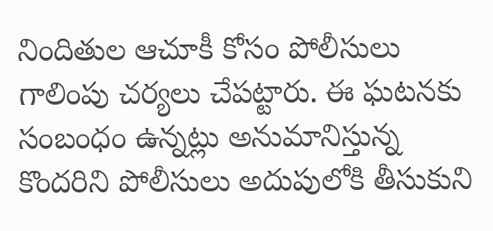నిందితుల ఆచూకీ కోసం పోలీసులు గాలింపు చర్యలు చేపట్టారు. ఈ ఘటనకు సంబంధం ఉన్నట్లు అనుమానిస్తున్న కొందరిని పోలీసులు అదుపులోకి తీసుకుని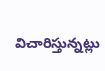విచారిస్తున్నట్లు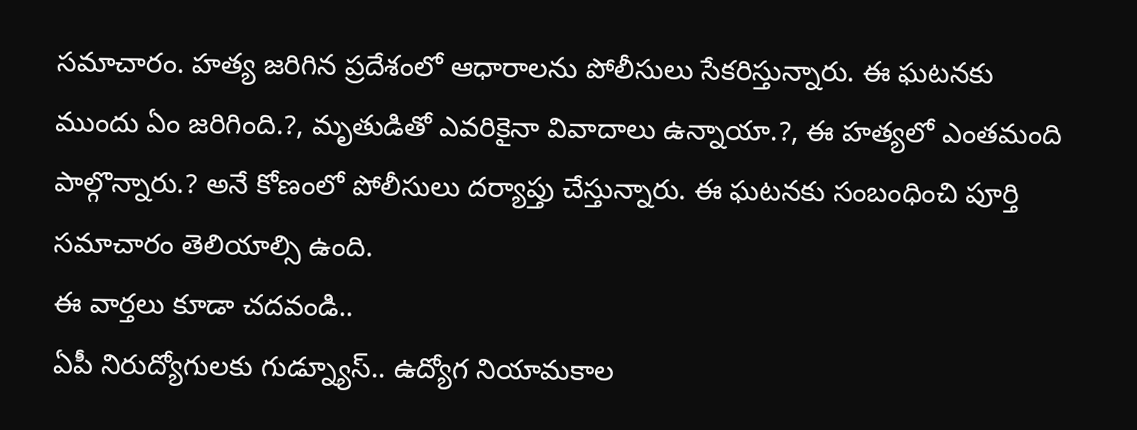సమాచారం. హత్య జరిగిన ప్రదేశంలో ఆధారాలను పోలీసులు సేకరిస్తున్నారు. ఈ ఘటనకు ముందు ఏం జరిగింది.?, మృతుడితో ఎవరికైనా వివాదాలు ఉన్నాయా.?, ఈ హత్యలో ఎంతమంది పాల్గొన్నారు.? అనే కోణంలో పోలీసులు దర్యాప్తు చేస్తున్నారు. ఈ ఘటనకు సంబంధించి పూర్తి సమాచారం తెలియాల్సి ఉంది.
ఈ వార్తలు కూడా చదవండి..
ఏపీ నిరుద్యోగులకు గుడ్న్యూస్.. ఉద్యోగ నియామకాల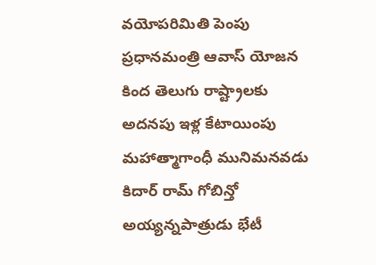వయోపరిమితి పెంపు
ప్రధానమంత్రి ఆవాస్ యోజన కింద తెలుగు రాష్ట్రాలకు అదనపు ఇళ్ల కేటాయింపు
మహాత్మాగాంధీ మునిమనవడు కిదార్ రామ్ గోబిన్తో అయ్యన్నపాత్రుడు భేటీ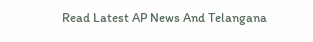Read Latest AP News And Telangana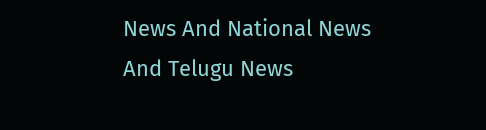News And National News
And Telugu News